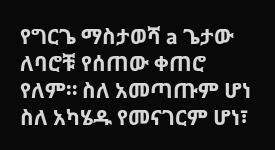የግርጌ ማስታወሻ a ጌታው ለባሮቹ የሰጠው ቀጠሮ የለም። ስለ አመጣጡም ሆነ ስለ አካሄዱ የመናገርም ሆነ፣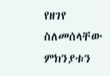የዘገየ ስለመሰላቸው ምክንያቱን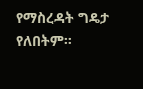የማስረዳት ግዴታ የለበትም።